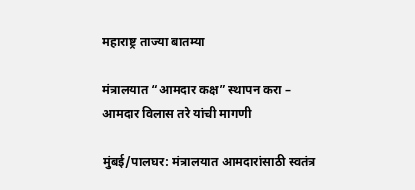महाराष्ट्र ताज्या बातम्या

मंत्रालयात “आमदार कक्ष” स्थापन करा – आमदार विलास तरे यांची मागणी

मुंबई/पालघर: मंत्रालयात आमदारांसाठी स्वतंत्र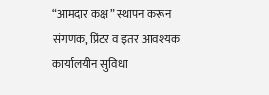“आमदार कक्ष” स्थापन करून संगणक, प्रिंटर व इतर आवश्यक कार्यालयीन सुविधा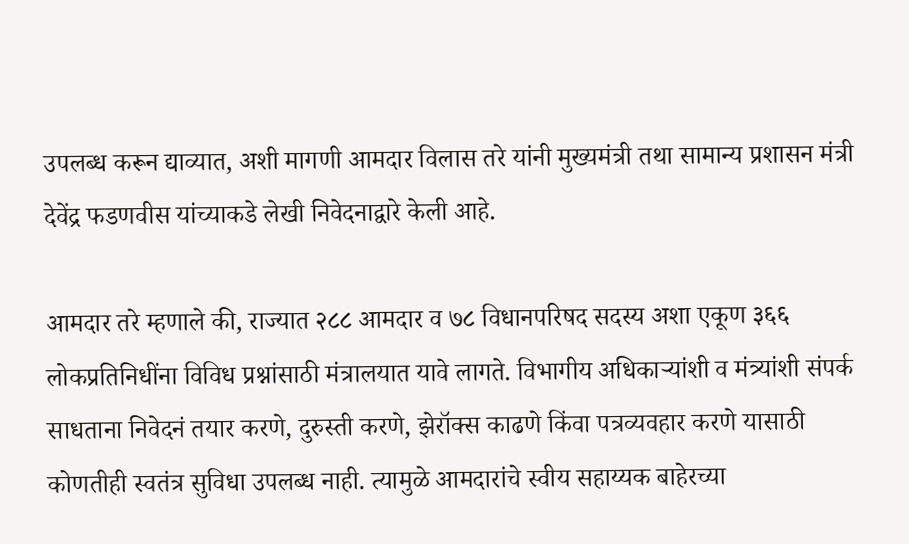उपलब्ध करून द्याव्यात, अशी मागणी आमदार विलास तरे यांनी मुख्यमंत्री तथा सामान्य प्रशासन मंत्री देवेंद्र फडणवीस यांच्याकडे लेखी निवेदनाद्वारे केली आहे.

आमदार तरे म्हणाले की, राज्यात २८८ आमदार व ७८ विधानपरिषद सदस्य अशा एकूण ३६६ लोकप्रतिनिधींना विविध प्रश्नांसाठी मंत्रालयात यावे लागते. विभागीय अधिकाऱ्यांशी व मंत्र्यांशी संपर्क साधताना निवेदनं तयार करणे, दुरुस्ती करणे, झेरॉक्स काढणे किंवा पत्रव्यवहार करणे यासाठी कोणतीही स्वतंत्र सुविधा उपलब्ध नाही. त्यामुळे आमदारांचे स्वीय सहाय्यक बाहेरच्या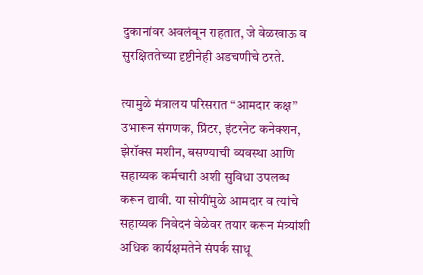दुकानांवर अवलंबून राहतात, जे वेळखाऊ व सुरक्षिततेच्या दृष्टीनेही अडचणीचे ठरते.

त्यामुळे मंत्रालय परिसरात “आमदार कक्ष” उभारून संगणक, प्रिंटर, इंटरनेट कनेक्शन, झेरॉक्स मशीन, बसण्याची व्यवस्था आणि सहाय्यक कर्मचारी अशी सुविधा उपलब्ध करून द्यावी. या सोयींमुळे आमदार व त्यांचे सहाय्यक निवेदनं वेळेवर तयार करून मंत्र्यांशी अधिक कार्यक्षमतेने संपर्क साधू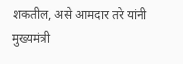शकतील, असे आमदार तरे यांनी मुख्यमंत्री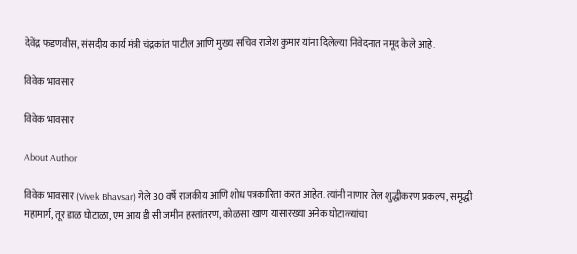देवेंद्र फडणवीस, संसदीय कार्य मंत्री चंद्रकांत पाटील आणि मुख्य सचिव राजेश कुमार यांना दिलेल्या निवेदनात नमूद केले आहे.

विवेक भावसार

विवेक भावसार

About Author

विवेक भावसार (Vivek Bhavsar) गेले 30 वर्षे राजकीय आणि शोध पत्रकारिता करत आहेत. त्यांनी नाणार तेल शुद्धीकरण प्रकल्प, समृद्धी महामार्ग, तूर डाळ घोटाळा, एम आय डी सी जमीन हस्तांतरण, कोळसा खाण यासारख्या अनेक घोटाळ्यांचा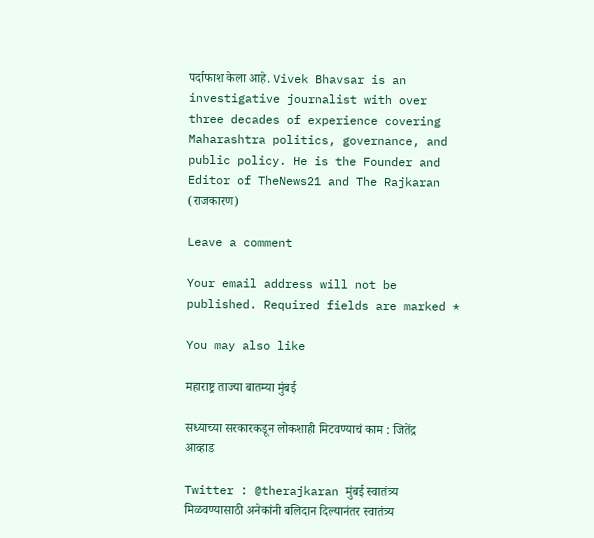पर्दाफाश केला आहे. Vivek Bhavsar is an investigative journalist with over three decades of experience covering Maharashtra politics, governance, and public policy. He is the Founder and Editor of TheNews21 and The Rajkaran (राजकारण)

Leave a comment

Your email address will not be published. Required fields are marked *

You may also like

महाराष्ट्र ताज्या बातम्या मुंबई

सध्याच्या सरकारकडून लोकशाही मिटवण्याचं काम : जितेंद्र आव्हाड

Twitter : @therajkaran मुंबई स्वातंत्र्य मिळवण्यासाठी अनेकांनी बलिदान दिल्यानंतर स्वातंत्र्य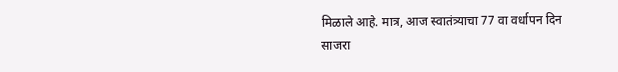मिळाले आहे. मात्र, आज स्वातंत्र्याचा 77 वा वर्धापन दिन साजरा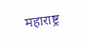महाराष्ट्र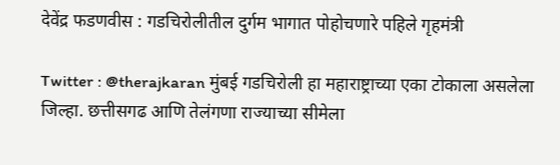देवेंद्र फडणवीस : गडचिरोलीतील दुर्गम भागात पोहोचणारे पहिले गृहमंत्री

Twitter : @therajkaran मुंबई गडचिरोली हा महाराष्ट्राच्या एका टोकाला असलेला जिल्हा. छत्तीसगढ आणि तेलंगणा राज्याच्या सीमेला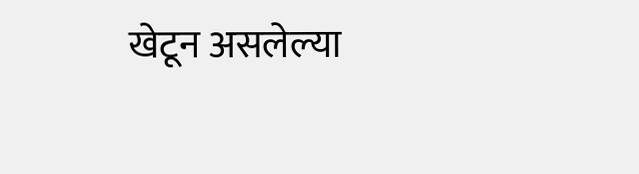खेटून असलेल्या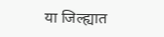या जिल्ह्यात